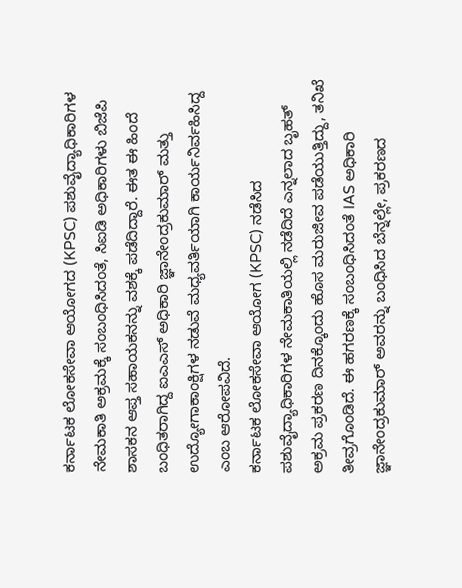ಕರ್ನಾಟಕ ಲೋಕಸೇವಾ ಆಯೋಗದ (KPSC) ಪಶುವೈದ್ಯಾಧಿಕಾರಿಗಳ ನೇಮಕಾತಿ ಅಕ್ರಮಕ್ಕೆ ಸಂಬಂಧಿಸಿದಂತೆ, ಸಿಐಡಿ ಅಧಿಕಾರಿಗಳು ಬಿಜೆಪಿ ಶಾಸಕನ ಆಪ್ತ ಸಹಾಯಕನನ್ನು ವಶಕ್ಕೆ ಪಡೆದಿದ್ದಾರೆ. ಈತ ಈ ಹಿಂದೆ ಬಂಧಿತರಾಗಿದ್ದ ಐಎಎಸ್ ಅಧಿಕಾರಿ ಜ್ಞಾನೇಂದ್ರಕುಮಾರ್ ಮತ್ತು ಉದ್ಯೋಗಾಕಾಂಕ್ಷಿಗಳ ನಡುವೆ ಮಧ್ಯವರ್ತಿಯಾಗಿ ಕಾರ್ಯನಿರ್ವಹಿಸಿದ್ದ ಎಂಬ ಆರೋಪವಿದೆ.
ಕರ್ನಾಟಕ ಲೋಕಸೇವಾ ಆಯೋಗ (KPSC) ನಡೆಸಿದ ಪಶುವೈದ್ಯಾಧಿಕಾರಿಗಳ ನೇಮಕಾತಿಯಲ್ಲಿ ನಡೆದಿದೆ ಎನ್ನಲಾದ ಬೃಹತ್ ಅಕ್ರಮ ಪ್ರಕರಣ ದಿನಕ್ಕೊಂದು ಹೊಸ ಮರುಜೀವ ಪಡೆಯುತ್ತಿದ್ದು, ತನಿಖೆ ತೀವ್ರಗೊಂಡಿದೆ. ಈ ಹಗರಣಕ್ಕೆ ಸಂಬಂಧಿಸಿದಂತೆ IAS ಅಧಿಕಾರಿ ಜ್ಞಾನೇಂದ್ರಕುಮಾರ್ ಅವರನ್ನು ಬಂಧಿಸಿದ ಬೆನ್ನಲ್ಲೇ, ಪ್ರಕರಣದ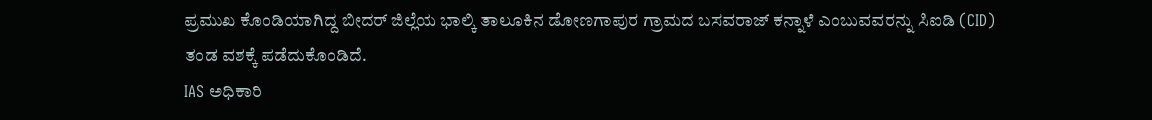ಪ್ರಮುಖ ಕೊಂಡಿಯಾಗಿದ್ದ ಬೀದರ್ ಜಿಲ್ಲೆಯ ಭಾಲ್ಕಿ ತಾಲೂಕಿನ ಡೋಣಗಾಪುರ ಗ್ರಾಮದ ಬಸವರಾಜ್ ಕನ್ನಾಳೆ ಎಂಬುವವರನ್ನು ಸಿಐಡಿ (CID) ತಂಡ ವಶಕ್ಕೆ ಪಡೆದುಕೊಂಡಿದೆ.
IAS ಅಧಿಕಾರಿ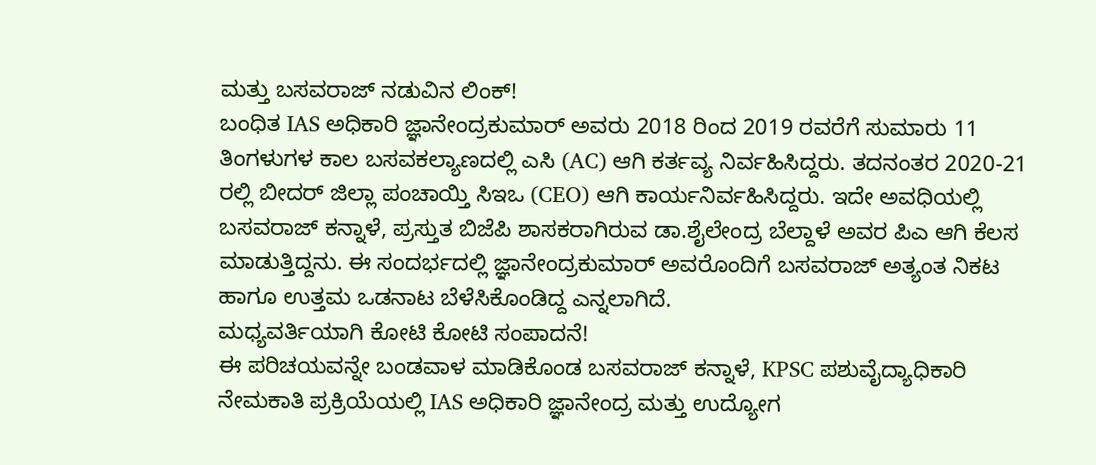ಮತ್ತು ಬಸವರಾಜ್ ನಡುವಿನ ಲಿಂಕ್!
ಬಂಧಿತ IAS ಅಧಿಕಾರಿ ಜ್ಞಾನೇಂದ್ರಕುಮಾರ್ ಅವರು 2018 ರಿಂದ 2019 ರವರೆಗೆ ಸುಮಾರು 11 ತಿಂಗಳುಗಳ ಕಾಲ ಬಸವಕಲ್ಯಾಣದಲ್ಲಿ ಎಸಿ (AC) ಆಗಿ ಕರ್ತವ್ಯ ನಿರ್ವಹಿಸಿದ್ದರು. ತದನಂತರ 2020-21 ರಲ್ಲಿ ಬೀದರ್ ಜಿಲ್ಲಾ ಪಂಚಾಯ್ತಿ ಸಿಇಒ (CEO) ಆಗಿ ಕಾರ್ಯನಿರ್ವಹಿಸಿದ್ದರು. ಇದೇ ಅವಧಿಯಲ್ಲಿ ಬಸವರಾಜ್ ಕನ್ನಾಳೆ, ಪ್ರಸ್ತುತ ಬಿಜೆಪಿ ಶಾಸಕರಾಗಿರುವ ಡಾ.ಶೈಲೇಂದ್ರ ಬೆಲ್ದಾಳೆ ಅವರ ಪಿಎ ಆಗಿ ಕೆಲಸ ಮಾಡುತ್ತಿದ್ದನು. ಈ ಸಂದರ್ಭದಲ್ಲಿ ಜ್ಞಾನೇಂದ್ರಕುಮಾರ್ ಅವರೊಂದಿಗೆ ಬಸವರಾಜ್ ಅತ್ಯಂತ ನಿಕಟ ಹಾಗೂ ಉತ್ತಮ ಒಡನಾಟ ಬೆಳೆಸಿಕೊಂಡಿದ್ದ ಎನ್ನಲಾಗಿದೆ.
ಮಧ್ಯವರ್ತಿಯಾಗಿ ಕೋಟಿ ಕೋಟಿ ಸಂಪಾದನೆ!
ಈ ಪರಿಚಯವನ್ನೇ ಬಂಡವಾಳ ಮಾಡಿಕೊಂಡ ಬಸವರಾಜ್ ಕನ್ನಾಳೆ, KPSC ಪಶುವೈದ್ಯಾಧಿಕಾರಿ ನೇಮಕಾತಿ ಪ್ರಕ್ರಿಯೆಯಲ್ಲಿ IAS ಅಧಿಕಾರಿ ಜ್ಞಾನೇಂದ್ರ ಮತ್ತು ಉದ್ಯೋಗ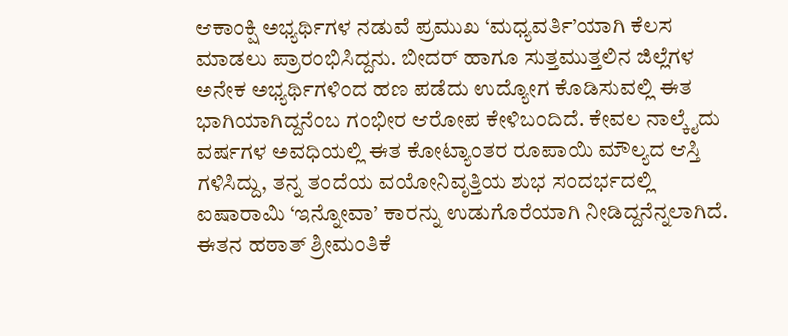ಆಕಾಂಕ್ಷಿ ಅಭ್ಯರ್ಥಿಗಳ ನಡುವೆ ಪ್ರಮುಖ ‘ಮಧ್ಯವರ್ತಿ’ಯಾಗಿ ಕೆಲಸ ಮಾಡಲು ಪ್ರಾರಂಭಿಸಿದ್ದನು. ಬೀದರ್ ಹಾಗೂ ಸುತ್ತಮುತ್ತಲಿನ ಜಿಲ್ಲೆಗಳ ಅನೇಕ ಅಭ್ಯರ್ಥಿಗಳಿಂದ ಹಣ ಪಡೆದು ಉದ್ಯೋಗ ಕೊಡಿಸುವಲ್ಲಿ ಈತ ಭಾಗಿಯಾಗಿದ್ದನೆಂಬ ಗಂಭೀರ ಆರೋಪ ಕೇಳಿಬಂದಿದೆ. ಕೇವಲ ನಾಲ್ಕೈದು ವರ್ಷಗಳ ಅವಧಿಯಲ್ಲಿ ಈತ ಕೋಟ್ಯಾಂತರ ರೂಪಾಯಿ ಮೌಲ್ಯದ ಆಸ್ತಿ ಗಳಿಸಿದ್ದು, ತನ್ನ ತಂದೆಯ ವಯೋನಿವೃತ್ತಿಯ ಶುಭ ಸಂದರ್ಭದಲ್ಲಿ ಐಷಾರಾಮಿ ‘ಇನ್ನೋವಾ’ ಕಾರನ್ನು ಉಡುಗೊರೆಯಾಗಿ ನೀಡಿದ್ದನೆನ್ನಲಾಗಿದೆ. ಈತನ ಹಠಾತ್ ಶ್ರೀಮಂತಿಕೆ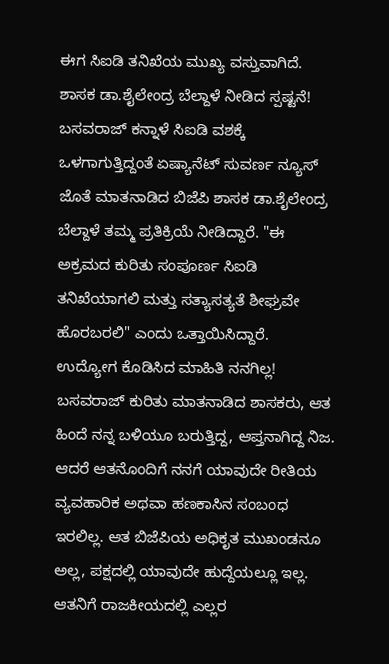ಈಗ ಸಿಐಡಿ ತನಿಖೆಯ ಮುಖ್ಯ ವಸ್ತುವಾಗಿದೆ.
ಶಾಸಕ ಡಾ.ಶೈಲೇಂದ್ರ ಬೆಲ್ದಾಳೆ ನೀಡಿದ ಸ್ಪಷ್ಟನೆ!
ಬಸವರಾಜ್ ಕನ್ನಾಳೆ ಸಿಐಡಿ ವಶಕ್ಕೆ ಒಳಗಾಗುತ್ತಿದ್ದಂತೆ ಏಷ್ಯಾನೆಟ್ ಸುವರ್ಣ ನ್ಯೂಸ್ ಜೊತೆ ಮಾತನಾಡಿದ ಬಿಜೆಪಿ ಶಾಸಕ ಡಾ.ಶೈಲೇಂದ್ರ ಬೆಲ್ದಾಳೆ ತಮ್ಮ ಪ್ರತಿಕ್ರಿಯೆ ನೀಡಿದ್ದಾರೆ. "ಈ ಅಕ್ರಮದ ಕುರಿತು ಸಂಪೂರ್ಣ ಸಿಐಡಿ ತನಿಖೆಯಾಗಲಿ ಮತ್ತು ಸತ್ಯಾಸತ್ಯತೆ ಶೀಘ್ರವೇ ಹೊರಬರಲಿ" ಎಂದು ಒತ್ತಾಯಿಸಿದ್ದಾರೆ.
ಉದ್ಯೋಗ ಕೊಡಿಸಿದ ಮಾಹಿತಿ ನನಗಿಲ್ಲ!
ಬಸವರಾಜ್ ಕುರಿತು ಮಾತನಾಡಿದ ಶಾಸಕರು, ಆತ ಹಿಂದೆ ನನ್ನ ಬಳಿಯೂ ಬರುತ್ತಿದ್ದ, ಆಪ್ತನಾಗಿದ್ದ ನಿಜ. ಆದರೆ ಆತನೊಂದಿಗೆ ನನಗೆ ಯಾವುದೇ ರೀತಿಯ ವ್ಯವಹಾರಿಕ ಅಥವಾ ಹಣಕಾಸಿನ ಸಂಬಂಧ ಇರಲಿಲ್ಲ. ಆತ ಬಿಜೆಪಿಯ ಅಧಿಕೃತ ಮುಖಂಡನೂ ಅಲ್ಲ, ಪಕ್ಷದಲ್ಲಿ ಯಾವುದೇ ಹುದ್ದೆಯಲ್ಲೂ ಇಲ್ಲ. ಆತನಿಗೆ ರಾಜಕೀಯದಲ್ಲಿ ಎಲ್ಲರ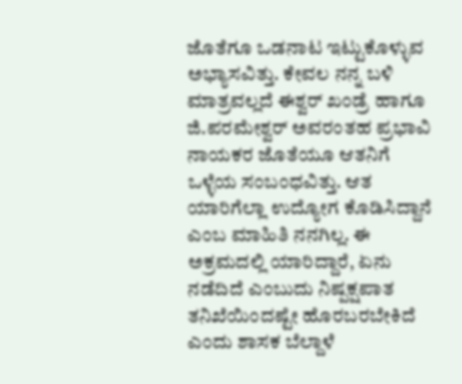ಜೊತೆಗೂ ಒಡನಾಟ ಇಟ್ಟುಕೊಳ್ಳುವ ಅಭ್ಯಾಸವಿತ್ತು. ಕೇವಲ ನನ್ನ ಬಳಿ ಮಾತ್ರವಲ್ಲದೆ ಈಶ್ವರ್ ಖಂಡ್ರೆ ಹಾಗೂ ಜಿ.ಪರಮೇಶ್ವರ್ ಅವರಂತಹ ಪ್ರಭಾವಿ ನಾಯಕರ ಜೊತೆಯೂ ಆತನಿಗೆ ಒಳ್ಳೆಯ ಸಂಬಂಧವಿತ್ತು. ಆತ ಯಾರಿಗೆಲ್ಲಾ ಉದ್ಯೋಗ ಕೊಡಿಸಿದ್ದಾನೆ ಎಂಬ ಮಾಹಿತಿ ನನಗಿಲ್ಲ. ಈ ಅಕ್ರಮದಲ್ಲಿ ಯಾರಿದ್ದಾರೆ, ಏನು ನಡೆದಿದೆ ಎಂಬುದು ನಿಷ್ಪಕ್ಷಪಾತ ತನಿಖೆಯಿಂದಷ್ಟೇ ಹೊರಬರಬೇಕಿದೆ ಎಂದು ಶಾಸಕ ಬೆಲ್ದಾಳೆ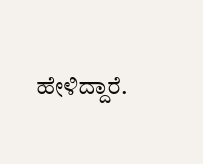ಹೇಳಿದ್ದಾರೆ.